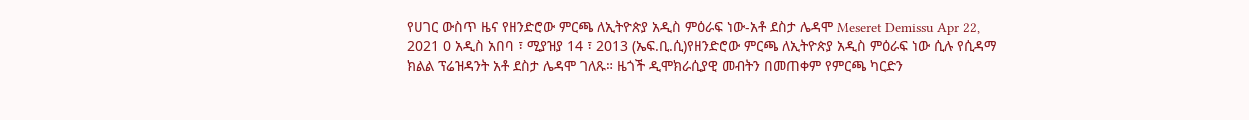የሀገር ውስጥ ዜና የዘንድሮው ምርጫ ለኢትዮጵያ አዲስ ምዕራፍ ነው-አቶ ደስታ ሌዳሞ Meseret Demissu Apr 22, 2021 0 አዲስ አበባ ፣ ሚያዝያ 14 ፣ 2013 (ኤፍ.ቢ.ሲ)የዘንድሮው ምርጫ ለኢትዮጵያ አዲስ ምዕራፍ ነው ሲሉ የሲዳማ ክልል ፕሬዝዳንት አቶ ደስታ ሌዳሞ ገለጹ። ዜጎች ዲሞክራሲያዊ መብትን በመጠቀም የምርጫ ካርድን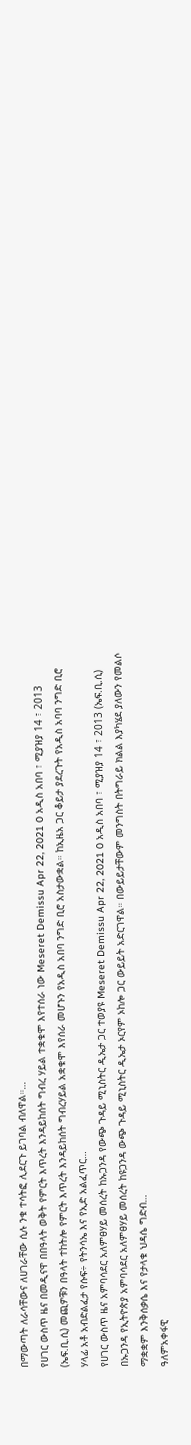በማውጣት ለራሳቸውና ለሀገራቸው ሲሉ ንቁ ተሳትፎ ሊደርጉ ይገባል ብለዋል።…
የሀገር ውስጥ ዜና በመዲናዋ በበዓላት ወቅት የምርት እጥረት እንዳይከሰት ግብረ ሃይል ተቋቁሞ እየተሰራ ነው Meseret Demissu Apr 22, 2021 0 አዲስ አበባ ፣ ሚያዝያ 14 ፣ 2013 (ኤፍ.ቢ.ሲ) መጪዎቹን በዓላት ተከትሎ የምርት እጥረት እንዳይከሰት ግብረሃይል አቋቁሞ እየሰራ መሆኑን የአዲስ አበባ ንግድ ቢሮ አስታውቋል። ከኢዜአ ጋር ቆይታ ያደረጉት የአዲስ አባባ ንግድ ቢሮ ሃላፊ አቶ አብድልፈታ የሱፍ÷ የትንሳኤ እና የኢድ አልፈጥር…
የሀገር ውስጥ ዜና አምባሳደር አለምፀሃይ መሰረት ከኡጋንዳ የውጭ ጉዳይ ሚኒስትር ዲኤታ ጋር ተወያዩ Meseret Demissu Apr 22, 2021 0 አዲስ አበባ ፣ ሚያዝያ 14 ፣ 2013 (ኤፍ.ቢ.ሲ) በኡጋንዳ የኢትዮጵያ አምባሳደር አለምፀሃይ መሰረት ከዩጋንዳ ውጭ ጉዳይ ሚኒስትር ዲኤታ ኦርየም ኦከሎ ጋር ውይይት አድርገዋል። በውይይታቸውም መንግስት በትግራይ ክልል እያካሄደ ያለውን የመልሶ ማቋቋም እንቅሰቃሴ እና የታላቁ ህዳሴ ግድብ…
ዓለምአቀፋዊ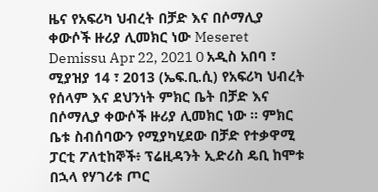ዜና የአፍሪካ ህብረት በቻድ እና በሶማሊያ ቀውሶች ዙሪያ ሊመክር ነው Meseret Demissu Apr 22, 2021 0 አዲስ አበባ ፣ ሚያዝያ 14 ፣ 2013 (ኤፍ.ቢ.ሲ) የአፍሪካ ህብረት የሰላም እና ደህንነት ምክር ቤት በቻድ እና በሶማሊያ ቀውሶች ዙሪያ ሊመክር ነው ፡፡ ምክር ቤቱ ስብሰባውን የሚያካሂደው በቻድ የተቃዋሚ ፓርቲ ፖለቲከኞች፥ ፕሬዚዳንት ኢድሪስ ዴቢ ከሞቱ በኋላ የሃገሪቱ ጦር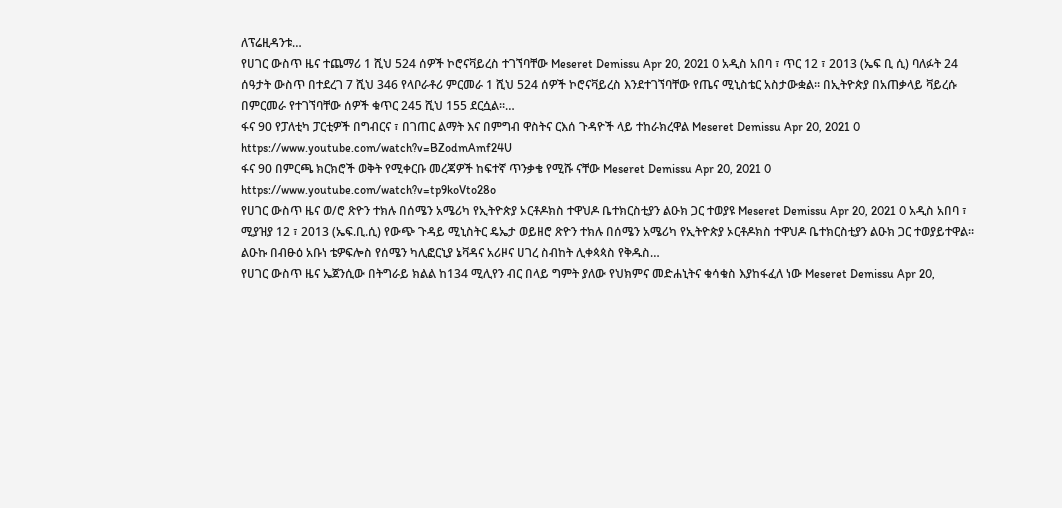ለፕሬዚዳንቱ…
የሀገር ውስጥ ዜና ተጨማሪ 1 ሺህ 524 ሰዎች ኮሮናቫይረስ ተገኘባቸው Meseret Demissu Apr 20, 2021 0 አዲስ አበባ ፣ ጥር 12 ፣ 2013 (ኤፍ ቢ ሲ) ባለፉት 24 ሰዓታት ውስጥ በተደረገ 7 ሺህ 346 የላቦራቶሪ ምርመራ 1 ሺህ 524 ሰዎች ኮሮናቫይረስ እንደተገኘባቸው የጤና ሚኒስቴር አስታውቋል። በኢትዮጵያ በአጠቃላይ ቫይረሱ በምርመራ የተገኘባቸው ሰዎች ቁጥር 245 ሺህ 155 ደርሷል።…
ፋና 90 የፓለቲካ ፓርቲዎች በግብርና ፣ በገጠር ልማት እና በምግብ ዋስትና ርእሰ ጉዳዮች ላይ ተከራክረዋል Meseret Demissu Apr 20, 2021 0 https://www.youtube.com/watch?v=BZodmAmf24U
ፋና 90 በምርጫ ክርክሮች ወቅት የሚቀርቡ መረጃዎች ከፍተኛ ጥንቃቄ የሚሹ ናቸው Meseret Demissu Apr 20, 2021 0 https://www.youtube.com/watch?v=tp9koVto28o
የሀገር ውስጥ ዜና ወ/ሮ ጽዮን ተክሉ በሰሜን አሜሪካ የኢትዮጵያ ኦርቶዶክስ ተዋህዶ ቤተክርስቲያን ልዑክ ጋር ተወያዩ Meseret Demissu Apr 20, 2021 0 አዲስ አበባ ፣ ሚያዝያ 12 ፣ 2013 (ኤፍ.ቢ.ሲ) የውጭ ጉዳይ ሚኒስትር ዴኤታ ወይዘሮ ጽዮን ተክሉ በሰሜን አሜሪካ የኢትዮጵያ ኦርቶዶክስ ተዋህዶ ቤተክርስቲያን ልዑክ ጋር ተወያይተዋል። ልዑኩ በብፁዕ አቡነ ቴዎፍሎስ የሰሜን ካሊፎርኒያ ኔቫዳና አሪዞና ሀገረ ስብከት ሊቀጳጳስ የቅዱስ…
የሀገር ውስጥ ዜና ኤጀንሲው በትግራይ ክልል ከ134 ሚሊየን ብር በላይ ግምት ያለው የህክምና መድሐኒትና ቁሳቁስ እያከፋፈለ ነው Meseret Demissu Apr 20,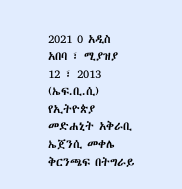2021 0 አዲስ አበባ ፣ ሚያዝያ 12 ፣ 2013 (ኤፍ.ቢ.ሲ) የኢትዮጵያ መድሐኒት አቅራቢ ኤጀንሲ መቀሌ ቅርንጫፍ በትግራይ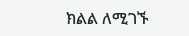ክልል ለሚገኙ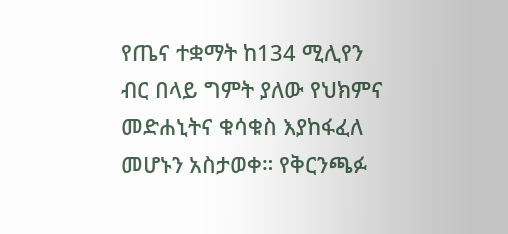የጤና ተቋማት ከ134 ሚሊየን ብር በላይ ግምት ያለው የህክምና መድሐኒትና ቁሳቁስ እያከፋፈለ መሆኑን አስታወቀ። የቅርንጫፉ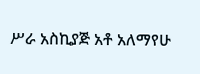ሥራ አስኪያጅ አቶ አለማየሁ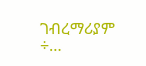ገብረማሪያም ÷…